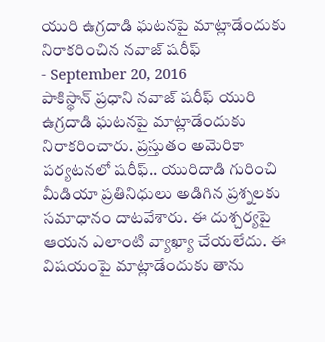యురి ఉగ్రదాడి ఘటనపై మాట్లాడేందుకు నిరాకరించిన నవాజ్ షరీఫ్
- September 20, 2016
పాకిస్థాన్ ప్రధాని నవాజ్ షరీఫ్ యురి ఉగ్రదాడి ఘటనపై మాట్లాడేందుకు నిరాకరించారు. ప్రస్తుతం అమెరికా పర్యటనలో షరీఫ్.. యురిదాడి గురించి మీడియా ప్రతినిధులు అడిగిన ప్రశ్నలకు సమాధానం దాటవేశారు. ఈ దుశ్చర్యపై ఆయన ఎలాంటి వ్యాఖ్యా చేయలేదు. ఈ విషయంపై మాట్లాడేందుకు తాను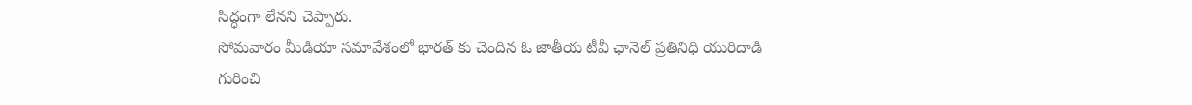సిద్ధంగా లేనని చెప్పారు.
సోమవారం మీడియా సమావేశంలో భారత్ కు చెందిన ఓ జాతీయ టీవీ ఛానెల్ ప్రతినిధి యురిదాడి గురించి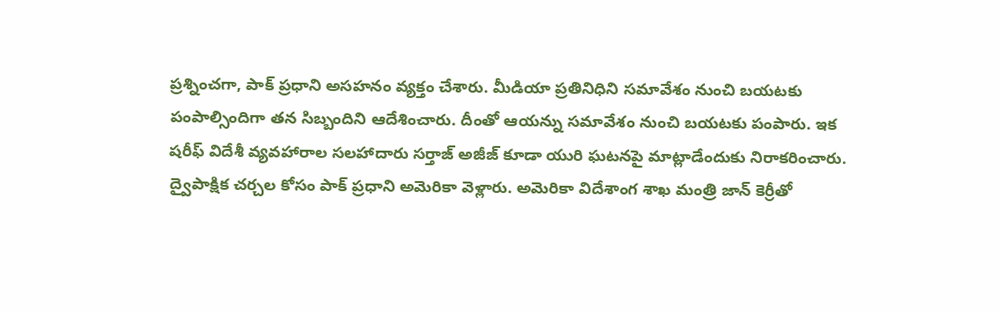ప్రశ్నించగా, పాక్ ప్రధాని అసహనం వ్యక్తం చేశారు. మీడియా ప్రతినిధిని సమావేశం నుంచి బయటకు పంపాల్సిందిగా తన సిబ్బందిని ఆదేశించారు. దీంతో ఆయన్ను సమావేశం నుంచి బయటకు పంపారు. ఇక షరీఫ్ విదేశీ వ్యవహారాల సలహాదారు సర్తాజ్ అజీజ్ కూడా యురి ఘటనపై మాట్లాడేందుకు నిరాకరించారు.
ద్వైపాక్షిక చర్చల కోసం పాక్ ప్రధాని అమెరికా వెళ్లారు. అమెరికా విదేశాంగ శాఖ మంత్రి జాన్ కెర్రీతో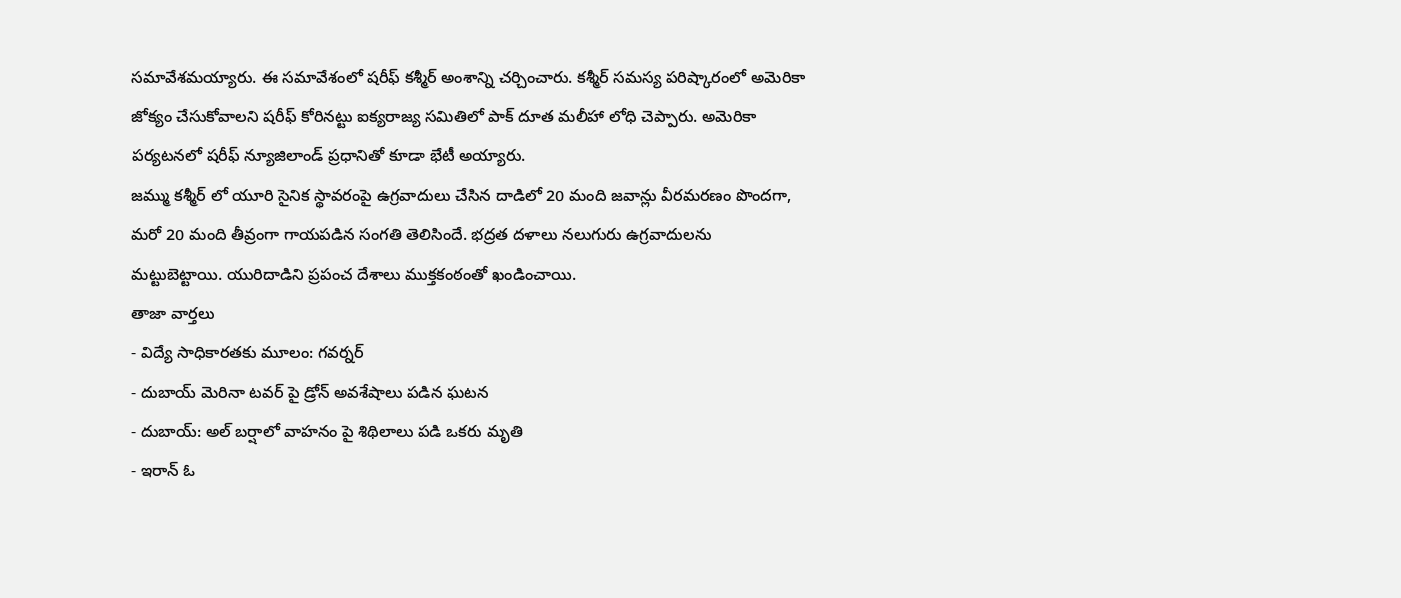సమావేశమయ్యారు. ఈ సమావేశంలో షరీఫ్ కశ్మీర్ అంశాన్ని చర్చించారు. కశ్మీర్ సమస్య పరిష్కారంలో అమెరికా జోక్యం చేసుకోవాలని షరీఫ్ కోరినట్టు ఐక్యరాజ్య సమితిలో పాక్ దూత మలీహా లోధి చెప్పారు. అమెరికా పర్యటనలో షరీఫ్ న్యూజిలాండ్ ప్రధానితో కూడా భేటీ అయ్యారు.
జమ్ము కశ్మీర్ లో యూరి సైనిక స్థావరంపై ఉగ్రవాదులు చేసిన దాడిలో 20 మంది జవాన్లు వీరమరణం పొందగా, మరో 20 మంది తీవ్రంగా గాయపడిన సంగతి తెలిసిందే. భద్రత దళాలు నలుగురు ఉగ్రవాదులను మట్టుబెట్టాయి. యురిదాడిని ప్రపంచ దేశాలు ముక్తకంఠంతో ఖండించాయి.
తాజా వార్తలు
- విద్యే సాధికారతకు మూలం: గవర్నర్
- దుబాయ్ మెరినా టవర్ పై డ్రోన్ అవశేషాలు పడిన ఘటన
- దుబాయ్: అల్ బర్షాలో వాహనం పై శిథిలాలు పడి ఒకరు మృతి
- ఇరాన్ ఓ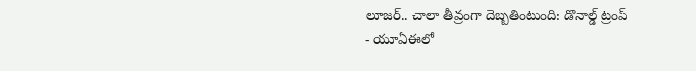లూజర్.. చాలా తీవ్రంగా దెబ్బతింటుంది: డొనాల్డ్ ట్రంప్
- యూఏఈలో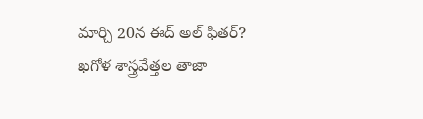మార్చి 20న ఈద్ అల్ ఫితర్? ఖగోళ శాస్త్రవేత్తల తాజా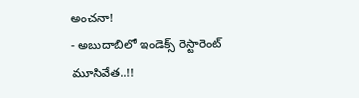అంచనా!
- అబుదాబిలో ఇండెక్స్ రెస్టారెంట్ మూసివేత..!!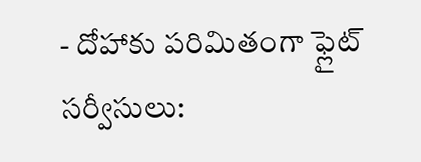- దోహాకు పరిమితంగా ఫ్లైట్ సర్వీసులు: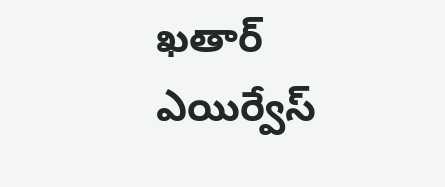ఖతార్ ఎయిర్వేస్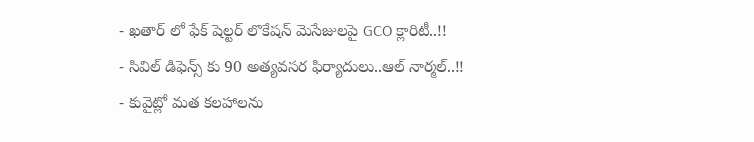- ఖతార్ లో ఫేక్ షెల్టర్ లొకేషన్ మెసేజులపై GCO క్లారిటీ..!!
- సివిల్ డిఫెన్స్ కు 90 అత్యవసర ఫిర్యాదులు..ఆల్ నార్మల్..!!
- కువైట్లో మత కలహాలను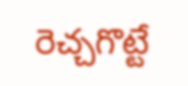రెచ్చగొట్టే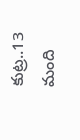కుట్ర..13 మంది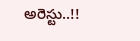అరెస్టు..!!